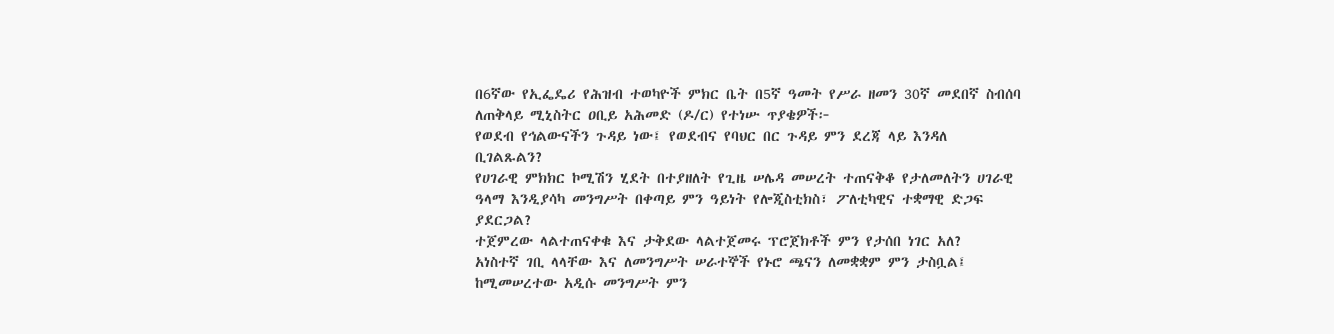በ6ኛው የኢፌዴሪ የሕዝብ ተወካዮች ምክር ቤት በ5ኛ ዓመት የሥራ ዘመን 30ኛ መደበኛ ስብሰባ ለጠቅላይ ሚኒስትር ዐቢይ አሕመድ (ዶ/ር) የተነሡ ጥያቄዎች፦
የወደብ የኅልውናችን ጉዳይ ነው፤ የወደብና የባህር በር ጉዳይ ምን ደረጃ ላይ እንዳለ ቢገልጹልን?
የሀገራዊ ምክክር ኮሚሽን ሂደት በተያዘለት የጊዜ ሠሌዳ መሠረት ተጠናቅቆ የታለመለትን ሀገራዊ ዓላማ እንዲያሳካ መንግሥት በቀጣይ ምን ዓይነት የሎጂስቲክስ፣ ፖለቲካዊና ተቋማዊ ድጋፍ ያደርጋል?
ተጀምረው ላልተጠናቀቁ እና ታቅደው ላልተጀመሩ ፕሮጀክቶች ምን የታሰበ ነገር አለ?
አነስተኛ ገቢ ላላቸው እና ለመንግሥት ሠራተኞች የኑሮ ጫናን ለመቋቋም ምን ታስቧል፤ ከሚመሠረተው አዲሱ መንግሥት ምን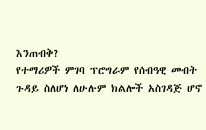እንጠብቅ?
የተማሪዎች ምገባ ፕሮግራም የሰብዓዊ መብት ጉዳይ ስለሆነ ለሁሉም ክልሎች አስገዳጅ ሆኖ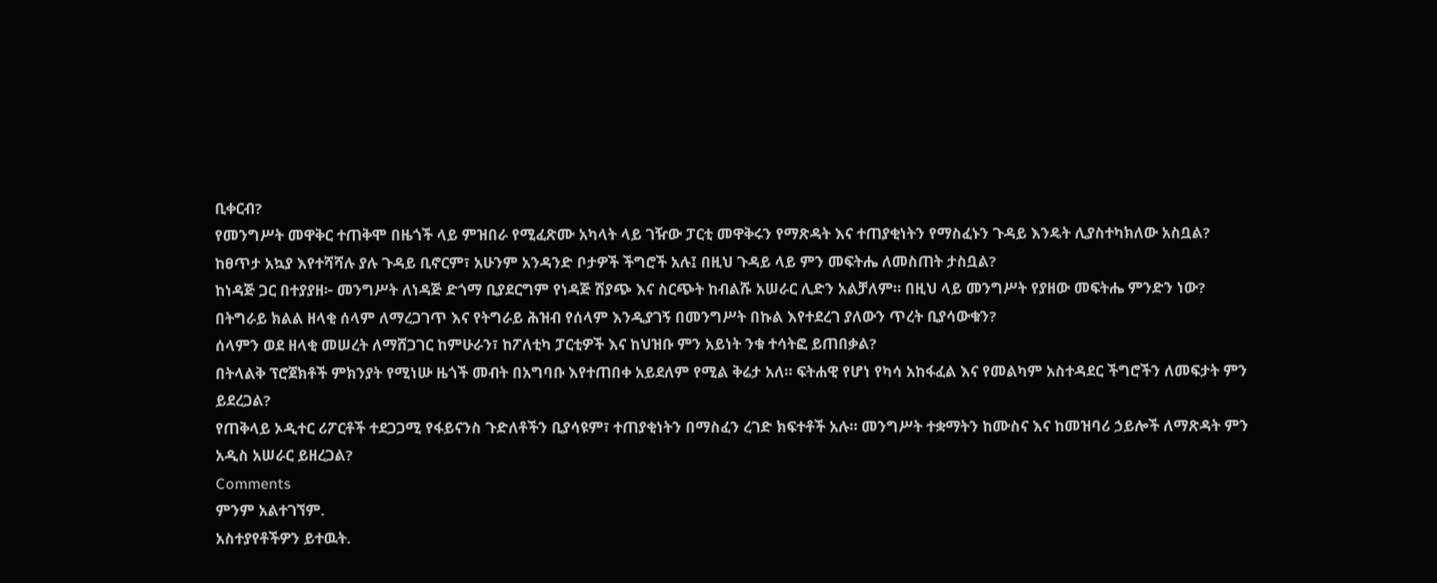ቢቀርብ?
የመንግሥት መዋቅር ተጠቅሞ በዜጎች ላይ ምዝበራ የሚፈጽሙ አካላት ላይ ገዥው ፓርቲ መዋቅሩን የማጽዳት እና ተጠያቂነትን የማስፈኑን ጉዳይ እንዴት ሊያስተካክለው አስቧል?
ከፀጥታ አኳያ እየተሻሻሉ ያሉ ጉዳይ ቢኖርም፣ አሁንም አንዳንድ ቦታዎች ችግሮች አሉ፤ በዚህ ጉዳይ ላይ ምን መፍትሔ ለመስጠት ታስቧል?
ከነዳጅ ጋር በተያያዘ፦ መንግሥት ለነዳጅ ድጎማ ቢያደርግም የነዳጅ ሽያጭ እና ስርጭት ከብልሹ አሠራር ሊድን አልቻለም። በዚህ ላይ መንግሥት የያዘው መፍትሔ ምንድን ነው?
በትግራይ ክልል ዘላቂ ሰላም ለማረጋገጥ እና የትግራይ ሕዝብ የሰላም እንዲያገኝ በመንግሥት በኩል እየተደረገ ያለውን ጥረት ቢያሳውቁን?
ሰላምን ወደ ዘላቂ መሠረት ለማሸጋገር ከምሁራን፣ ከፖለቲካ ፓርቲዎች እና ከህዝቡ ምን አይነት ንቁ ተሳትፎ ይጠበቃል?
በትላልቅ ፕሮጀክቶች ምክንያት የሚነሡ ዜጎች መብት በአግባቡ እየተጠበቀ አይደለም የሚል ቅሬታ አለ። ፍትሐዊ የሆነ የካሳ አከፋፈል እና የመልካም አስተዳደር ችግሮችን ለመፍታት ምን ይደረጋል?
የጠቅላይ ኦዲተር ሪፖርቶች ተደጋጋሚ የፋይናንስ ጉድለቶችን ቢያሳዩም፣ ተጠያቂነትን በማስፈን ረገድ ክፍተቶች አሉ። መንግሥት ተቋማትን ከሙስና እና ከመዝባሪ ኃይሎች ለማጽዳት ምን አዲስ አሠራር ይዘረጋል?
Comments
ምንም አልተገኘም.
አስተያየቶችዎን ይተዉት.